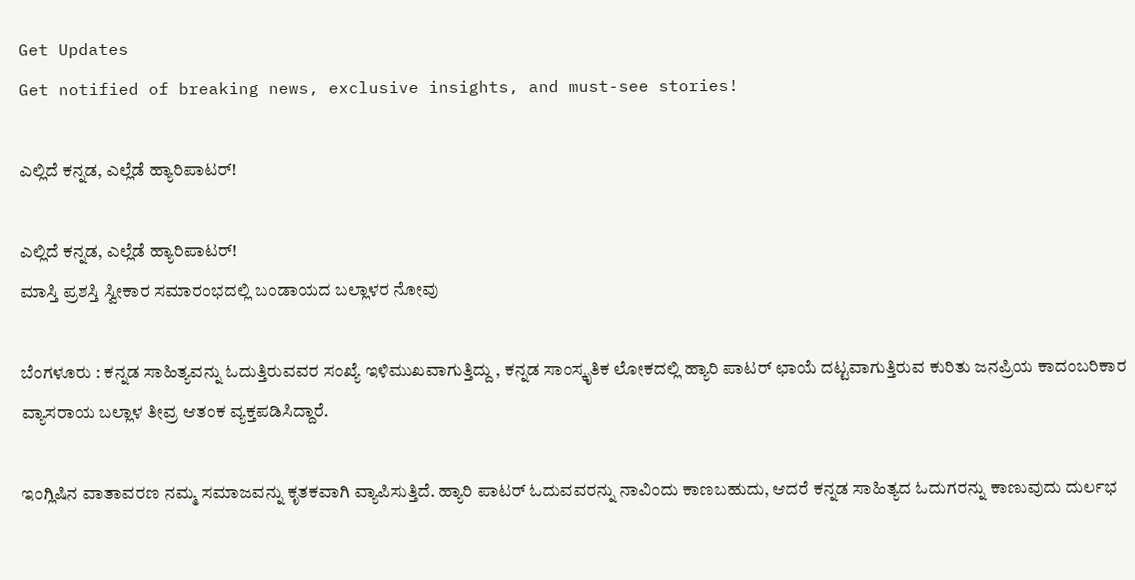Get Updates
Get notified of breaking news, exclusive insights, and must-see stories!

ಎಲ್ಲಿದೆ ಕನ್ನಡ, ಎಲ್ಲೆಡೆ ಹ್ಯಾರಿಪಾಟರ್‌!

ಎಲ್ಲಿದೆ ಕನ್ನಡ, ಎಲ್ಲೆಡೆ ಹ್ಯಾರಿಪಾಟರ್‌!
ಮಾಸ್ತಿ ಪ್ರಶಸ್ತಿ ಸ್ವೀಕಾರ ಸಮಾರಂಭದಲ್ಲಿ ಬಂಡಾಯದ ಬಲ್ಲಾಳರ ನೋವು

ಬೆಂಗಳೂರು : ಕನ್ನಡ ಸಾಹಿತ್ಯವನ್ನು ಓದುತ್ತಿರುವವರ ಸಂಖ್ಯೆ ಇಳಿಮುಖವಾಗುತ್ತಿದ್ದು , ಕನ್ನಡ ಸಾಂಸ್ಕೃತಿಕ ಲೋಕದಲ್ಲಿ ಹ್ಯಾರಿ ಪಾಟರ್‌ ಛಾಯೆ ದಟ್ಟವಾಗುತ್ತಿರುವ ಕುರಿತು ಜನಪ್ರಿಯ ಕಾದಂಬರಿಕಾರ ವ್ಯಾಸರಾಯ ಬಲ್ಲಾಳ ತೀವ್ರ ಆತಂಕ ವ್ಯಕ್ತಪಡಿಸಿದ್ದಾರೆ.

ಇಂಗ್ಲಿಷಿನ ವಾತಾವರಣ ನಮ್ಮ ಸಮಾಜವನ್ನು ಕೃತಕವಾಗಿ ವ್ಯಾಪಿಸುತ್ತಿದೆ. ಹ್ಯಾರಿ ಪಾಟರ್‌ ಓದುವವರನ್ನು ನಾವಿಂದು ಕಾಣಬಹುದು, ಆದರೆ ಕನ್ನಡ ಸಾಹಿತ್ಯದ ಓದುಗರನ್ನು ಕಾಣುವುದು ದುರ್ಲಭ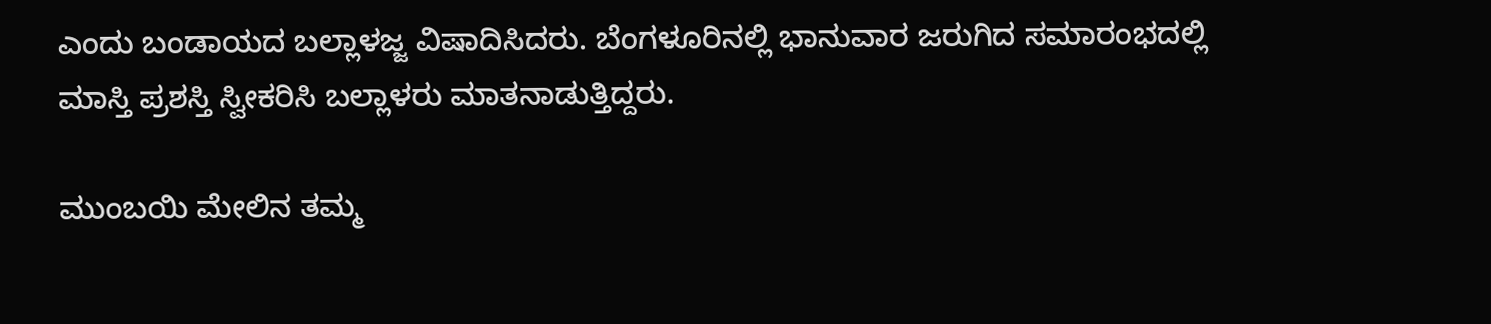ಎಂದು ಬಂಡಾಯದ ಬಲ್ಲಾಳಜ್ಜ ವಿಷಾದಿಸಿದರು. ಬೆಂಗಳೂರಿನಲ್ಲಿ ಭಾನುವಾರ ಜರುಗಿದ ಸಮಾರಂಭದಲ್ಲಿ ಮಾಸ್ತಿ ಪ್ರಶಸ್ತಿ ಸ್ವೀಕರಿಸಿ ಬಲ್ಲಾಳರು ಮಾತನಾಡುತ್ತಿದ್ದರು.

ಮುಂಬಯಿ ಮೇಲಿನ ತಮ್ಮ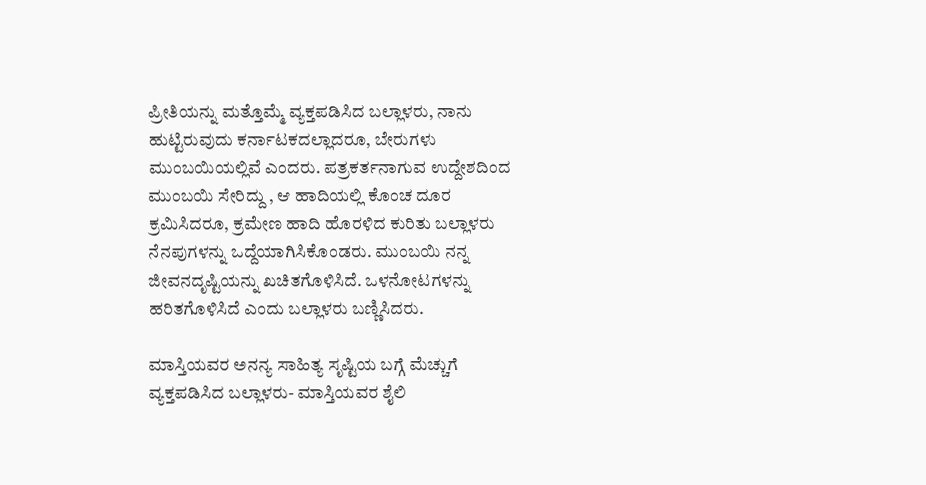ಪ್ರೀತಿಯನ್ನು ಮತ್ತೊಮ್ಮೆ ವ್ಯಕ್ತಪಡಿಸಿದ ಬಲ್ಲಾಳರು, ನಾನು ಹುಟ್ಟಿರುವುದು ಕರ್ನಾಟಕದಲ್ಲಾದರೂ, ಬೇರುಗಳು ಮುಂಬಯಿಯಲ್ಲಿವೆ ಎಂದರು. ಪತ್ರಕರ್ತನಾಗುವ ಉದ್ದೇಶದಿಂದ ಮುಂಬಯಿ ಸೇರಿದ್ದು , ಆ ಹಾದಿಯಲ್ಲಿ ಕೊಂಚ ದೂರ ಕ್ರಮಿಸಿದರೂ, ಕ್ರಮೇಣ ಹಾದಿ ಹೊರಳಿದ ಕುರಿತು ಬಲ್ಲಾಳರು ನೆನಪುಗಳನ್ನು ಒದ್ದೆಯಾಗಿಸಿಕೊಂಡರು. ಮುಂಬಯಿ ನನ್ನ ಜೀವನದೃಷ್ಟಿಯನ್ನು ಖಚಿತಗೊಳಿಸಿದೆ. ಒಳನೋಟಗಳನ್ನು ಹರಿತಗೊಳಿಸಿದೆ ಎಂದು ಬಲ್ಲಾಳರು ಬಣ್ಣಿಸಿದರು.

ಮಾಸ್ತಿಯವರ ಅನನ್ಯ ಸಾಹಿತ್ಯ ಸೃಷ್ಟಿಯ ಬಗ್ಗೆ ಮೆಚ್ಚುಗೆ ವ್ಯಕ್ತಪಡಿಸಿದ ಬಲ್ಲಾಳರು- ಮಾಸ್ತಿಯವರ ಶೈಲಿ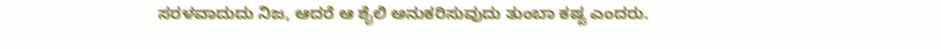ಸರಳವಾದುದು ನಿಜ, ಆದರೆ ಆ ಶೈಲಿ ಅನುಕರಿಸುವುದು ತುಂಬಾ ಕಷ್ಟ ಎಂದರು.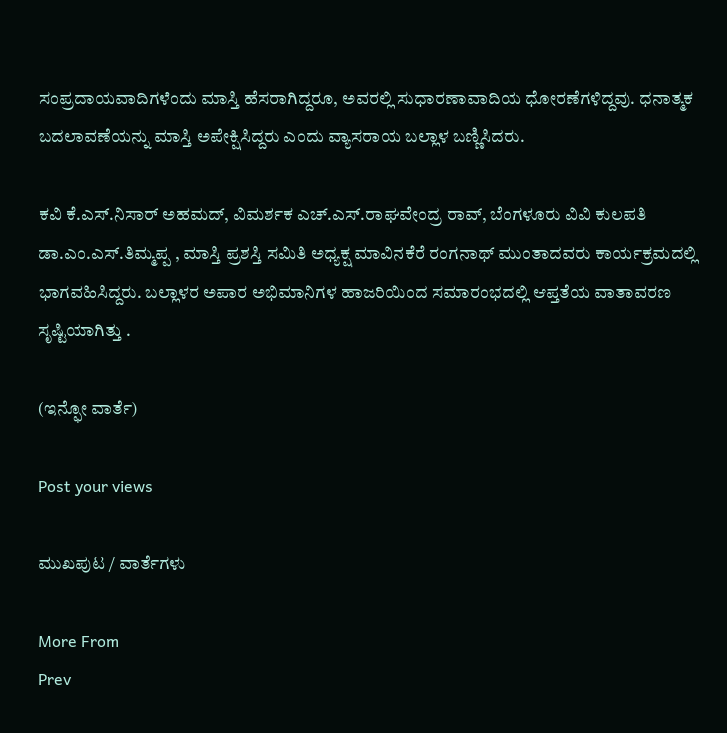ಸಂಪ್ರದಾಯವಾದಿಗಳೆಂದು ಮಾಸ್ತಿ ಹೆಸರಾಗಿದ್ದರೂ, ಅವರಲ್ಲಿ ಸುಧಾರಣಾವಾದಿಯ ಧೋರಣೆಗಳಿದ್ದವು. ಧನಾತ್ಮಕ ಬದಲಾವಣೆಯನ್ನು ಮಾಸ್ತಿ ಅಪೇಕ್ಷಿಸಿದ್ದರು ಎಂದು ವ್ಯಾಸರಾಯ ಬಲ್ಲಾಳ ಬಣ್ಣಿಸಿದರು.

ಕವಿ ಕೆ.ಎಸ್‌.ನಿಸಾರ್‌ ಅಹಮದ್‌, ವಿಮರ್ಶಕ ಎಚ್‌.ಎಸ್‌.ರಾಘವೇಂದ್ರ ರಾವ್‌, ಬೆಂಗಳೂರು ವಿವಿ ಕುಲಪತಿ ಡಾ.ಎಂ.ಎಸ್‌.ತಿಮ್ಮಪ್ಪ , ಮಾಸ್ತಿ ಪ್ರಶಸ್ತಿ ಸಮಿತಿ ಅಧ್ಯಕ್ಷ ಮಾವಿನಕೆರೆ ರಂಗನಾಥ್‌ ಮುಂತಾದವರು ಕಾರ್ಯಕ್ರಮದಲ್ಲಿ ಭಾಗವಹಿಸಿದ್ದರು. ಬಲ್ಲಾಳರ ಅಪಾರ ಅಭಿಮಾನಿಗಳ ಹಾಜರಿಯಿಂದ ಸಮಾರಂಭದಲ್ಲಿ ಆಪ್ತತೆಯ ವಾತಾವರಣ ಸೃಷ್ಟಿಯಾಗಿತ್ತು .

(ಇನ್ಫೋ ವಾರ್ತೆ)

Post your views

ಮುಖಪುಟ / ವಾರ್ತೆಗಳು

More From
Prev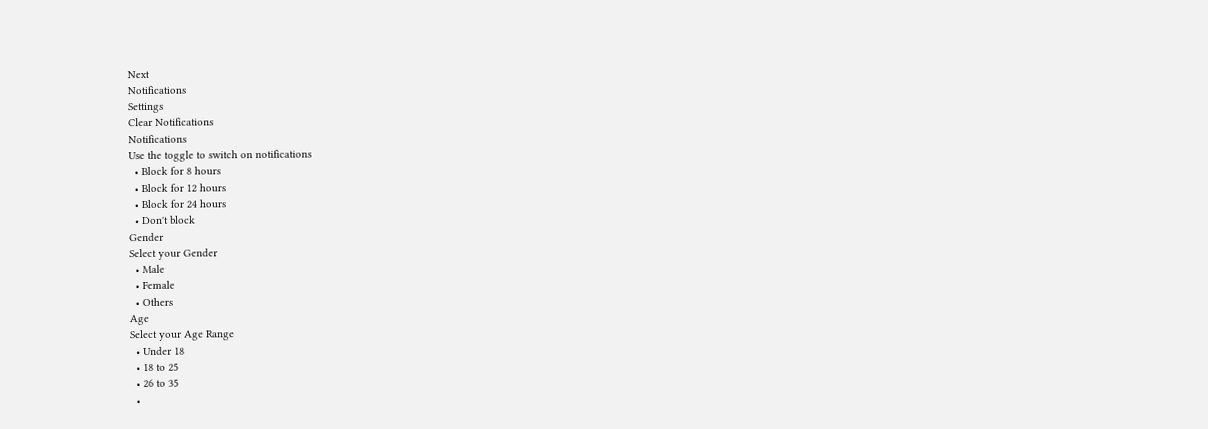Next
Notifications
Settings
Clear Notifications
Notifications
Use the toggle to switch on notifications
  • Block for 8 hours
  • Block for 12 hours
  • Block for 24 hours
  • Don't block
Gender
Select your Gender
  • Male
  • Female
  • Others
Age
Select your Age Range
  • Under 18
  • 18 to 25
  • 26 to 35
  •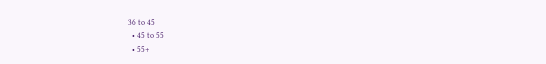36 to 45
  • 45 to 55
  • 55+